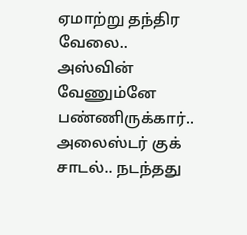ஏமாற்று தந்திர வேலை.. அஸ்வின் வேணும்னே பண்ணிருக்கார்.. அலைஸ்டர் குக் சாடல்.. நடந்தது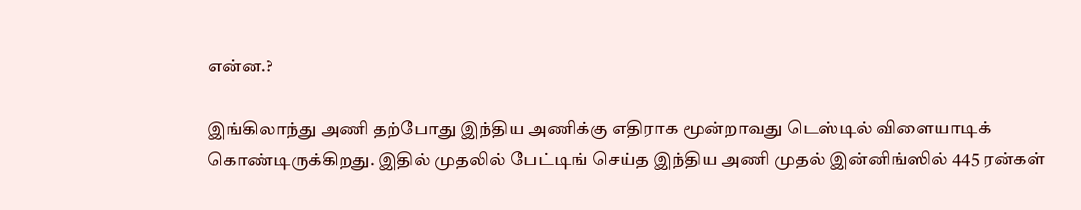என்ன.?

இங்கிலாந்து அணி தற்போது இந்திய அணிக்கு எதிராக மூன்றாவது டெஸ்டில் விளையாடிக் கொண்டிருக்கிறது. இதில் முதலில் பேட்டிங் செய்த இந்திய அணி முதல் இன்னிங்ஸில் 445 ரன்கள்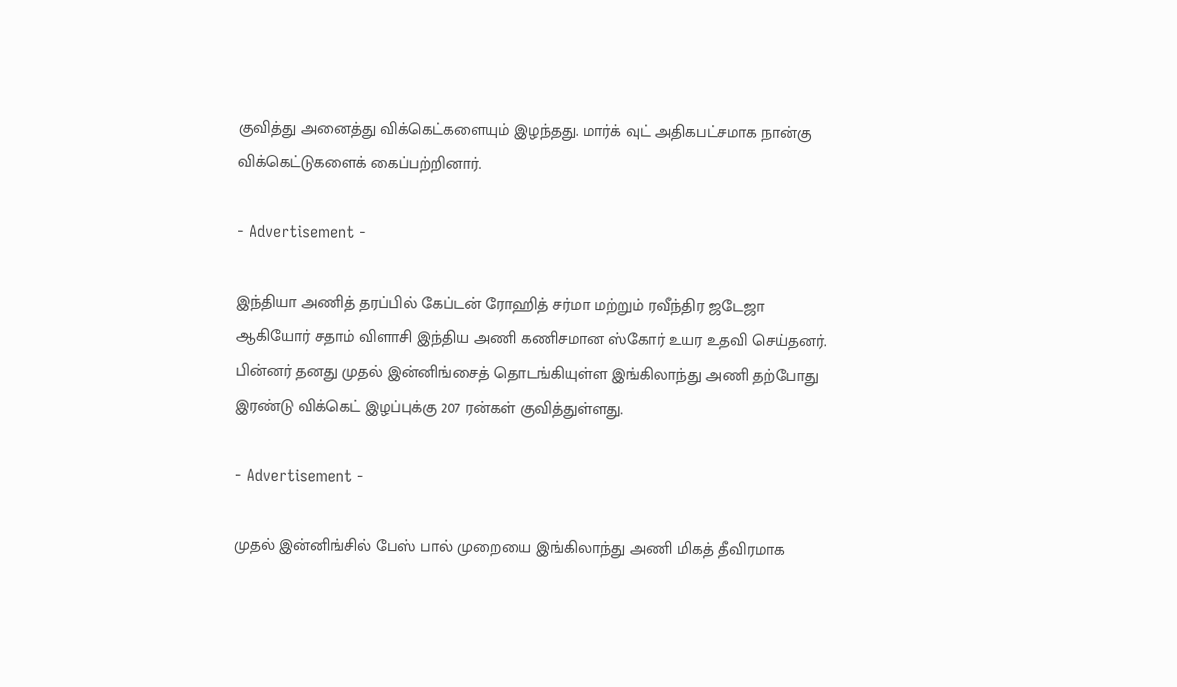குவித்து அனைத்து விக்கெட்களையும் இழந்தது. மார்க் வுட் அதிகபட்சமாக நான்கு விக்கெட்டுகளைக் கைப்பற்றினார்.

- Advertisement -

இந்தியா அணித் தரப்பில் கேப்டன் ரோஹித் சர்மா மற்றும் ரவீந்திர ஜடேஜா ஆகியோர் சதாம் விளாசி இந்திய அணி கணிசமான ஸ்கோர் உயர உதவி செய்தனர். பின்னர் தனது முதல் இன்னிங்சைத் தொடங்கியுள்ள இங்கிலாந்து அணி தற்போது இரண்டு விக்கெட் இழப்புக்கு 207 ரன்கள் குவித்துள்ளது.

- Advertisement -

முதல் இன்னிங்சில் பேஸ் பால் முறையை இங்கிலாந்து அணி மிகத் தீவிரமாக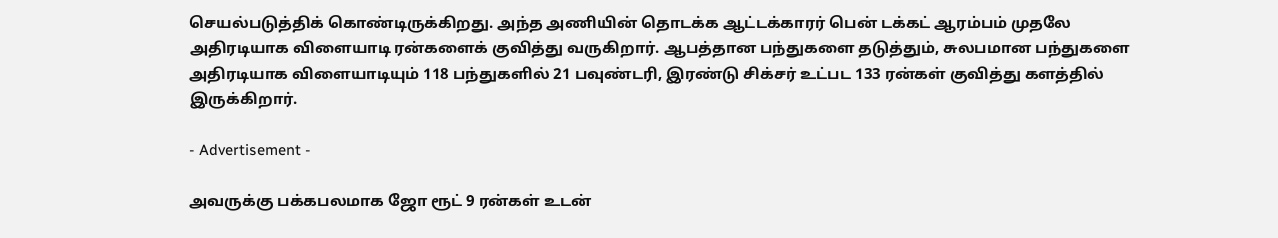செயல்படுத்திக் கொண்டிருக்கிறது. அந்த அணியின் தொடக்க ஆட்டக்காரர் பென் டக்கட் ஆரம்பம் முதலே அதிரடியாக விளையாடி ரன்களைக் குவித்து வருகிறார். ஆபத்தான பந்துகளை தடுத்தும், சுலபமான பந்துகளை அதிரடியாக விளையாடியும் 118 பந்துகளில் 21 பவுண்டரி, இரண்டு சிக்சர் உட்பட 133 ரன்கள் குவித்து களத்தில் இருக்கிறார்.

- Advertisement -

அவருக்கு பக்கபலமாக ஜோ ரூட் 9 ரன்கள் உடன்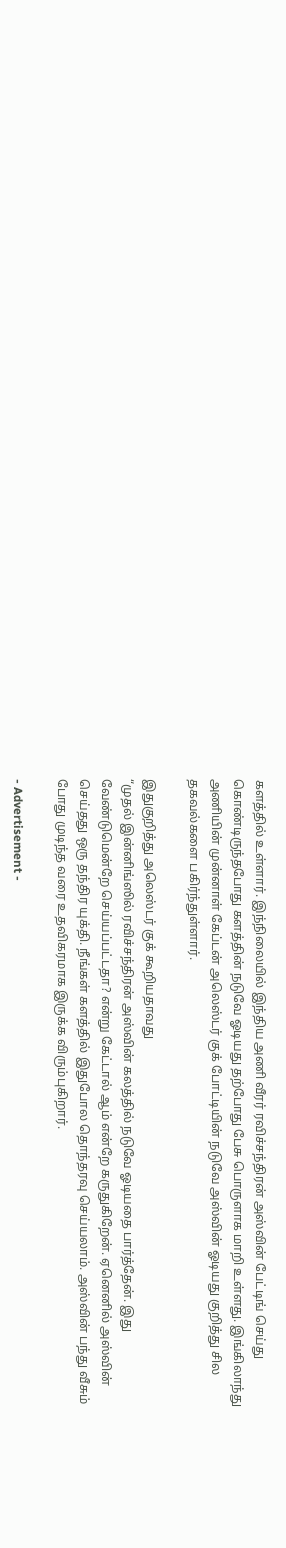களத்தில் உள்ளார். இந்நிலையில் இந்திய அணி வீரர் ரவிச்சந்திரன் அஸ்வின் பேட்டிங் செய்து கொண்டிருந்தபோது களத்தின் நடுவே ஓடியது தற்போது பேசு பொருளாக மாறி உள்ளது. இங்கிலாந்து அணியின் முன்னாள் கேப்டன் அலெஸ்டர் குக் போட்டியின் நடுவே அஸ்வின் ஓடியது குறித்து சில தகவல்களை பகிர்ந்துள்ளார்.

இதுகுறித்து அலெஸ்டர் குக் கூறியதாவது
“முதல் இன்னிங்ஸில் ரவிச்சந்திரன் அஸ்வின் கலத்தில் நடுவே ஓடியதை பார்த்தேன். இது வேண்டுமென்றே செய்யப்பட்டதா? என்று கேட்டால் ஆம் என்றே கருதுகிறேன். ஏனெனில் அஸ்வின் செய்தது ஒரு தந்திர யுக்தி. நீங்கள் களத்தில் இதுபோல தொந்தரவு செய்யலாம். அஸ்வின் பந்து வீசும் போது முடிந்த வரை உதவிகரமாக இருக்க விரும்புகிறார்.

- Advertisement -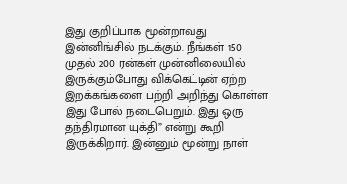இது குறிப்பாக மூன்றாவது இன்னிங்சில் நடக்கும். நீங்கள் 150 முதல் 200 ரன்கள் முன்னிலையில் இருக்கும்போது விக்கெட்டின் ஏற்ற இறக்கங்களை பற்றி அறிந்து கொள்ள இது போல் நடைபெறும். இது ஒரு தந்திரமான யுக்தி” என்று கூறி இருக்கிறார். இன்னும் மூன்று நாள்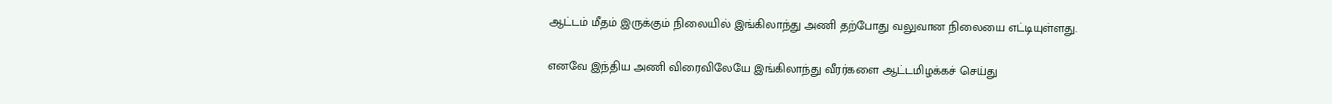ஆட்டம் மீதம் இருக்கும் நிலையில் இங்கிலாந்து அணி தற்போது வலுவான நிலையை எட்டியுள்ளது.

எனவே இந்திய அணி விரைவிலேயே இங்கிலாந்து வீரர்களை ஆட்டமிழக்கச் செய்து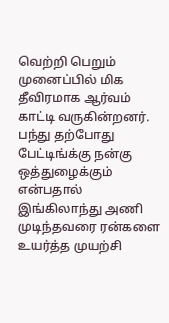வெற்றி பெறும் முனைப்பில் மிக தீவிரமாக ஆர்வம் காட்டி வருகின்றனர். பந்து தற்போது பேட்டிங்க்கு நன்கு ஒத்துழைக்கும் என்பதால் இங்கிலாந்து அணி முடிந்தவரை ரன்களை உயர்த்த முயற்சி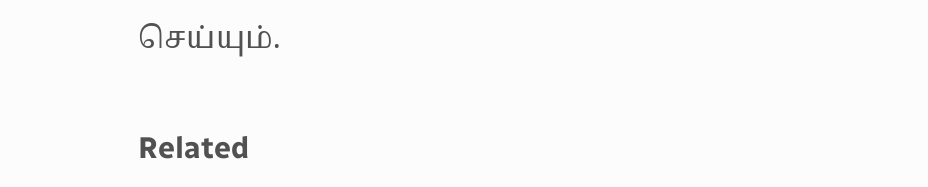செய்யும்.

Related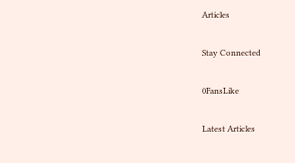Articles

Stay Connected

0FansLike

Latest Articles